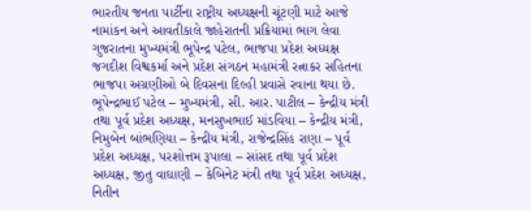ભારતીય જનતા પાર્ટીના રાષ્ટ્રીય અધ્યક્ષની ચૂંટણી માટે આજે નામાંકન અને આવતીકાલે જાહેરાતની પ્રક્રિયામાં ભાગ લેવા ગુજરાતના મુખ્યમંત્રી ભૂપેન્દ્ર પટેલ, ભાજપા પ્રદેશ અધ્યક્ષ જગદીશ વિશ્વકર્મા અને પ્રદેશ સંગઠન મહામંત્રી રત્નાકર સહિતના ભાજપા અગ્રણીઓ બે દિવસના દિલ્હી પ્રવાસે રવાના થયા છે.
ભૂપેન્દ્રભાઈ પટેલ – મુખ્યમંત્રી, સી. આર. પાટીલ – કેન્દ્રીય મંત્રી તથા પૂર્વ પ્રદેશ અધ્યક્ષ, મનસુખભાઈ માંડવિયા – કેન્દ્રીય મંત્રી, નિમુબેન બાંભણિયા – કેન્દ્રીય મંત્રી, રાજેન્દ્રસિંહ રાણા – પૂર્વ પ્રદેશ અધ્યક્ષ, પરશોત્તમ રૂપાલા – સાંસદ તથા પૂર્વ પ્રદેશ અધ્યક્ષ, જીતુ વાઘાણી – કેબિનેટ મંત્રી તથા પૂર્વ પ્રદેશ અધ્યક્ષ, નિતીન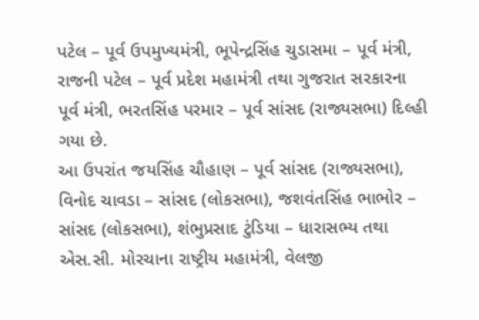પટેલ – પૂર્વ ઉપમુખ્યમંત્રી, ભૂપેન્દ્રસિંહ ચુડાસમા – પૂર્વ મંત્રી, રાજની પટેલ – પૂર્વ પ્રદેશ મહામંત્રી તથા ગુજરાત સરકારના પૂર્વ મંત્રી, ભરતસિંહ પરમાર – પૂર્વ સાંસદ (રાજ્યસભા) દિલ્હી ગયા છે.
આ ઉપરાંત જયસિંહ ચૌહાણ – પૂર્વ સાંસદ (રાજ્યસભા), વિનોદ ચાવડા – સાંસદ (લોકસભા), જશવંતસિંહ ભાભોર – સાંસદ (લોકસભા), શંભુપ્રસાદ ટુંડિયા – ધારાસભ્ય તથા એસ.સી. મોરચાના રાષ્ટ્રીય મહામંત્રી, વેલજી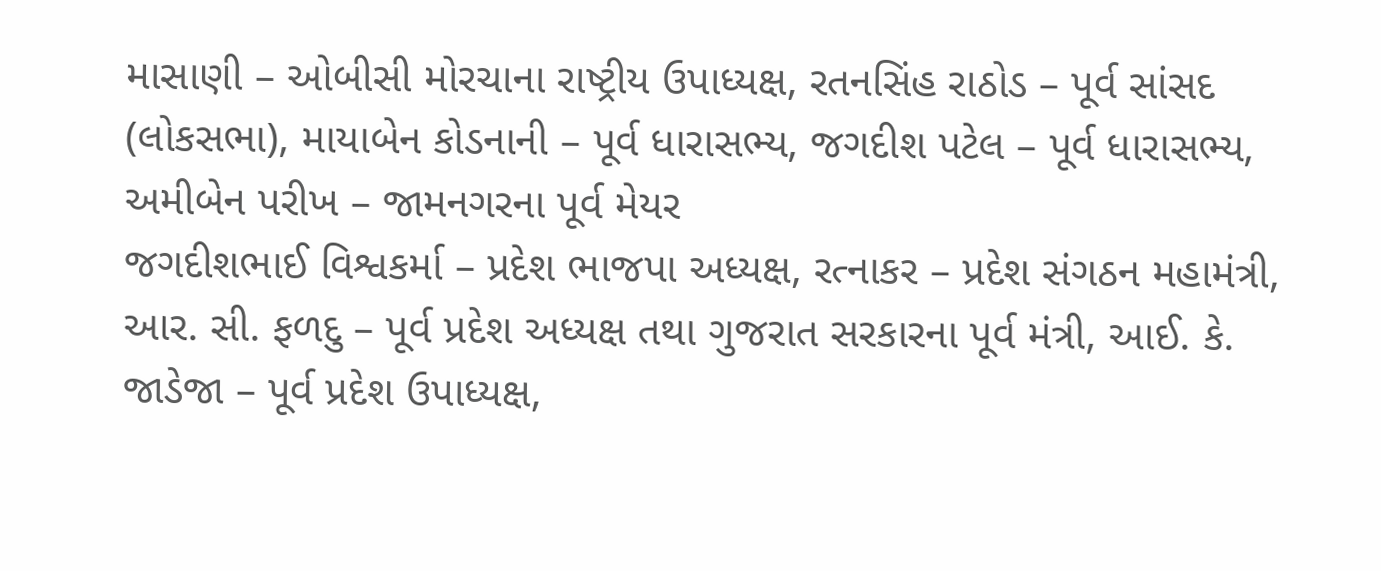માસાણી – ઓબીસી મોરચાના રાષ્ટ્રીય ઉપાધ્યક્ષ, રતનસિંહ રાઠોડ – પૂર્વ સાંસદ (લોકસભા), માયાબેન કોડનાની – પૂર્વ ધારાસભ્ય, જગદીશ પટેલ – પૂર્વ ધારાસભ્ય, અમીબેન પરીખ – જામનગરના પૂર્વ મેયર
જગદીશભાઈ વિશ્વકર્મા – પ્રદેશ ભાજપા અધ્યક્ષ, રત્નાકર – પ્રદેશ સંગઠન મહામંત્રી, આર. સી. ફળદુ – પૂર્વ પ્રદેશ અધ્યક્ષ તથા ગુજરાત સરકારના પૂર્વ મંત્રી, આઈ. કે. જાડેજા – પૂર્વ પ્રદેશ ઉપાધ્યક્ષ,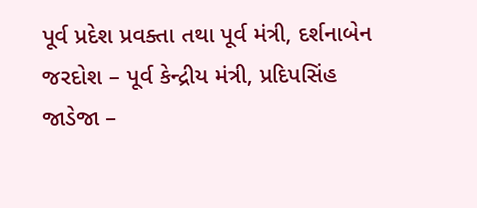પૂર્વ પ્રદેશ પ્રવક્તા તથા પૂર્વ મંત્રી, દર્શનાબેન જરદોશ – પૂર્વ કેન્દ્રીય મંત્રી, પ્રદિપસિંહ જાડેજા –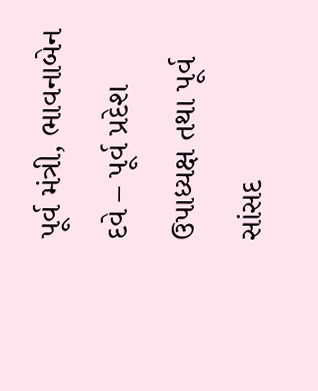પૂર્વ મંત્રી, ભાવનાબેન દવે – પૂર્વ પ્રદેશ ઉપાધ્યક્ષ તથા પૂર્વ સાંસદ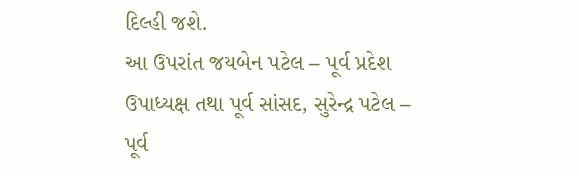દિલ્હી જશે.
આ ઉપરાંત જયબેન પટેલ – પૂર્વ પ્રદેશ ઉપાધ્યક્ષ તથા પૂર્વ સાંસદ, સુરેન્દ્ર પટેલ – પૂર્વ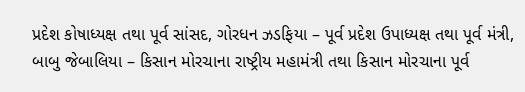પ્રદેશ કોષાધ્યક્ષ તથા પૂર્વ સાંસદ, ગોરધન ઝડફિયા – પૂર્વ પ્રદેશ ઉપાધ્યક્ષ તથા પૂર્વ મંત્રી, બાબુ જેબાલિયા – કિસાન મોરચાના રાષ્ટ્રીય મહામંત્રી તથા કિસાન મોરચાના પૂર્વ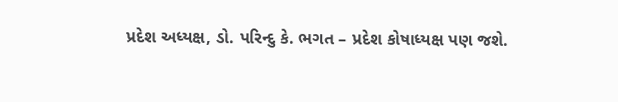પ્રદેશ અધ્યક્ષ, ડો. પરિન્દુ કે. ભગત – પ્રદેશ કોષાધ્યક્ષ પણ જશે.